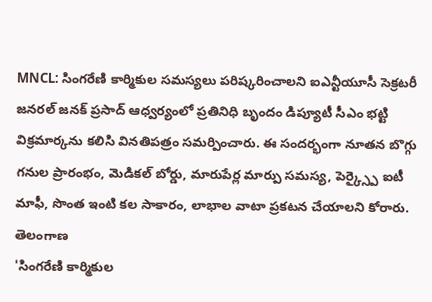MNCL: సింగరేణి కార్మికుల సమస్యలు పరిష్కరించాలని ఐఎన్టీయూసీ సెక్రటరీ జనరల్ జనక్ ప్రసాద్ ఆధ్వర్యంలో ప్రతినిధి బృందం డిప్యూటీ సీఎం భట్టి విక్రమార్కను కలిసి వినతిపత్రం సమర్పించారు. ఈ సందర్భంగా నూతన బొగ్గు గనుల ప్రారంభం, మెడికల్ బోర్డు, మారుపేర్ల మార్పు సమస్య, పెర్క్స్పై ఐటీ మాఫీ, సొంత ఇంటి కల సాకారం, లాభాల వాటా ప్రకటన చేయాలని కోరారు.
తెలంగాణ
'సింగరేణి కార్మికుల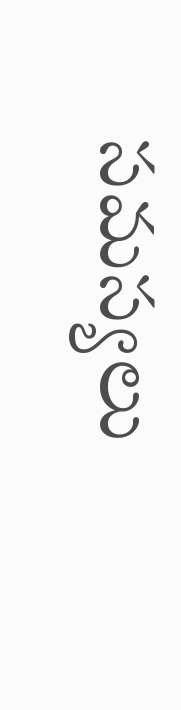సమస్యలు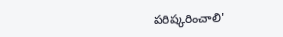పరిష్కరించాలి'